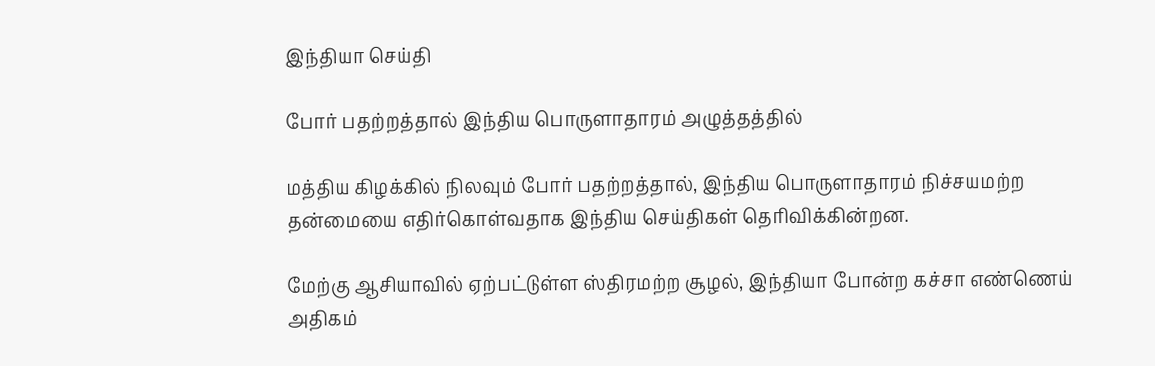இந்தியா செய்தி

போர் பதற்றத்தால் இந்திய பொருளாதாரம் அழுத்தத்தில்

மத்திய கிழக்கில் நிலவும் போர் பதற்றத்தால், இந்திய பொருளாதாரம் நிச்சயமற்ற தன்மையை எதிர்கொள்வதாக இந்திய செய்திகள் தெரிவிக்கின்றன.

மேற்கு ஆசியாவில் ஏற்பட்டுள்ள ஸ்திரமற்ற சூழல், இந்தியா போன்ற கச்சா எண்ணெய் அதிகம்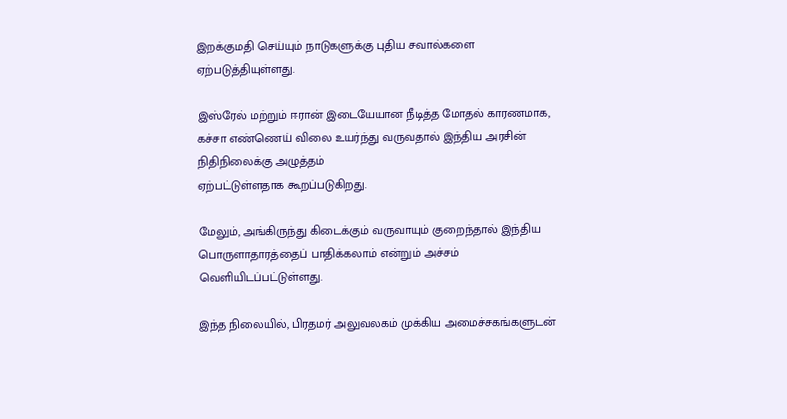இறக்குமதி செய்யும் நாடுகளுக்கு புதிய சவால்களை ஏற்படுத்தியுள்ளது.

இஸ்ரேல் மற்றும் ஈரான் இடையேயான நீடித்த மோதல் காரணமாக, கச்சா எண்ணெய் விலை உயர்ந்து வருவதால் இந்திய அரசின் நிதிநிலைக்கு அழுத்தம்
ஏற்பட்டுள்ளதாக கூறப்படுகிறது.

மேலும், அங்கிருந்து கிடைக்கும் வருவாயும் குறைந்தால் இந்திய பொருளாதாரத்தைப் பாதிக்கலாம் என்றும் அச்சம் வெளியிடப்பட்டுள்ளது.

இந்த நிலையில், பிரதமர் அலுவலகம் முக்கிய அமைச்சகங்களுடன்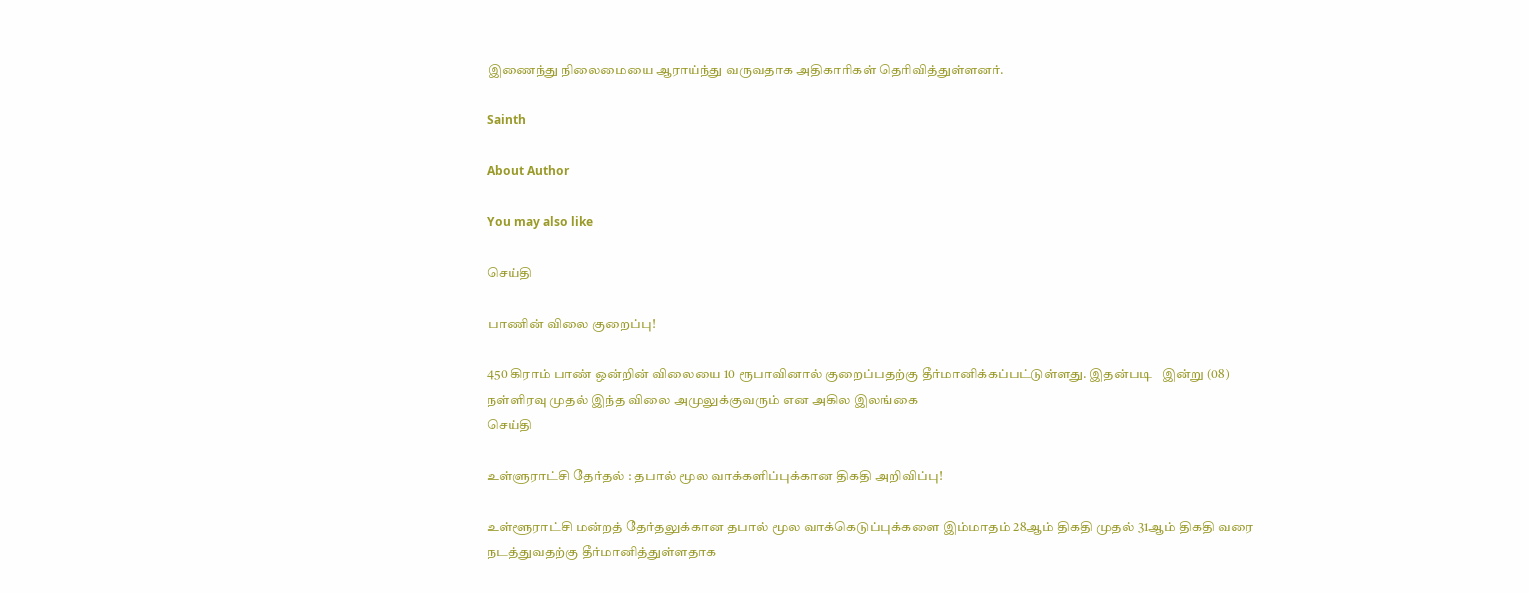இணைந்து நிலைமையை ஆராய்ந்து வருவதாக அதிகாரிகள் தெரிவித்துள்ளனர்.

Sainth

About Author

You may also like

செய்தி

பாணின் விலை குறைப்பு!

450 கிராம் பாண் ஒன்றின் விலையை 10 ரூபாவினால் குறைப்பதற்கு தீர்மானிக்கப்பட்டுள்ளது. இதன்படி   இன்று (08) நள்ளிரவு முதல் இந்த விலை அமுலுக்குவரும் என அகில இலங்கை
செய்தி

உள்ளுராட்சி தேர்தல் : தபால் மூல வாக்களிப்புக்கான திகதி அறிவிப்பு!

உள்ளூராட்சி மன்றத் தேர்தலுக்கான தபால் மூல வாக்கெடுப்புக்களை இம்மாதம் 28ஆம் திகதி முதல் 31ஆம் திகதி வரை நடத்துவதற்கு தீர்மானித்துள்ளதாக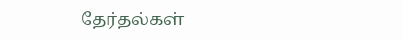தேர்தல்கள்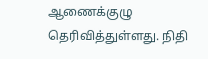ஆணைக்குழு தெரிவித்துள்ளது. நிதி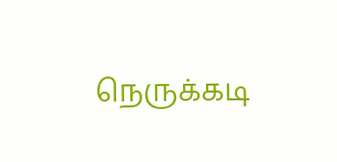நெருக்கடி